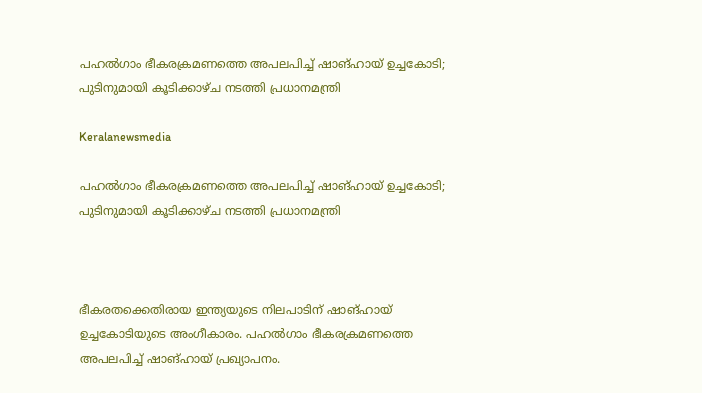പഹൽഗാം ഭീകരക്രമണത്തെ അപലപിച്ച് ഷാങ്ഹായ് ഉച്ചകോടി; പുടിനുമായി കൂടിക്കാഴ്ച നടത്തി പ്രധാനമന്ത്രി

Keralanewsmedia

പഹൽഗാം ഭീകരക്രമണത്തെ അപലപിച്ച് ഷാങ്ഹായ് ഉച്ചകോടി; പുടിനുമായി കൂടിക്കാഴ്ച നടത്തി പ്രധാനമന്ത്രി



ഭീകരതക്കെതിരായ ഇന്ത്യയുടെ നിലപാടിന് ഷാങ്ഹായ് ഉച്ചകോടിയുടെ അംഗീകാരം. പഹൽഗാം ഭീകരക്രമണത്തെ അപലപിച്ച് ഷാങ്ഹായ് പ്രഖ്യാപനം.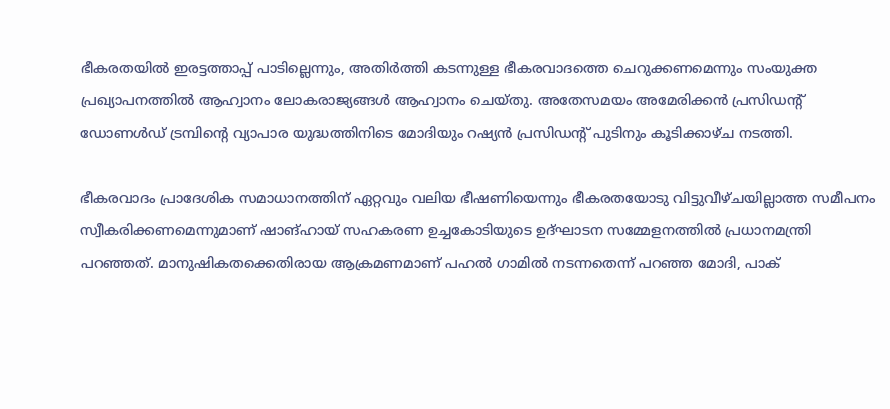ഭീകരതയിൽ ഇരട്ടത്താപ്പ് പാടില്ലെന്നും, അതിർത്തി കടന്നുള്ള ഭീകരവാദത്തെ ചെറുക്കണമെന്നും സംയുക്ത പ്രഖ്യാപനത്തിൽ ആഹ്വാനം ലോകരാജ്യങ്ങൾ ആഹ്വാനം ചെയ്തു. അതേസമയം അമേരിക്കൻ പ്രസിഡന്‍റ് ഡോണൾഡ് ട്രമ്പിന്‍റെ വ്യാപാര യുദ്ധത്തിനിടെ മോദിയും റഷ്യൻ പ്രസിഡന്‍റ് പുടിനും കൂടിക്കാഴ്ച നടത്തി.

ഭീകരവാദം പ്രാദേശിക സമാധാനത്തിന് ഏറ്റവും വലിയ ഭീഷണിയെന്നും ഭീകരതയോടു വിട്ടുവീഴ്ചയില്ലാത്ത സമീപനം സ്വീകരിക്കണമെന്നുമാണ് ഷാങ്ഹായ് സഹകരണ ഉച്ചകോടിയുടെ ഉദ്ഘാടന സമ്മേളനത്തിൽ പ്രധാനമന്ത്രി പറഞ്ഞത്. മാനുഷികതക്കെതിരായ ആക്രമണമാണ് പഹൽ ഗാമിൽ നടന്നതെന്ന് പറഞ്ഞ മോദി, പാക്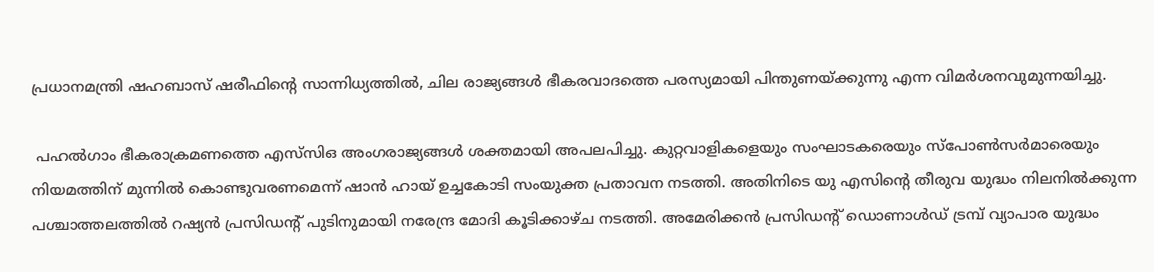പ്രധാനമന്ത്രി ഷഹബാസ് ഷരീഫിന്‍റെ സാന്നിധ്യത്തിൽ, ചില രാജ്യങ്ങൾ ഭീകരവാദത്തെ പരസ്യമായി പിന്തുണയ്ക്കുന്നു എന്ന വിമർശനവുമുന്നയിച്ചു.

 പഹൽഗാം ഭീകരാക്രമണത്തെ എസ്‌സി‌ഒ അംഗരാജ്യങ്ങൾ ശക്തമായി അപലപിച്ചു. കുറ്റവാളികളെയും സംഘാടകരെയും സ്‌പോൺസർമാരെയും നിയമത്തിന് മുന്നിൽ കൊണ്ടുവരണമെന്ന് ഷാൻ ഹായ് ഉച്ചകോടി സംയുക്ത പ്രതാവന നടത്തി. അതിനിടെ യു എസിന്‍റെ തീരുവ യുദ്ധം നിലനിൽക്കുന്ന പശ്ചാത്തലത്തിൽ റഷ്യൻ പ്രസിഡന്‍റ് പുടിനുമായി നരേന്ദ്ര മോദി കൂടിക്കാഴ്ച നടത്തി. അമേരിക്കൻ പ്രസിഡന്‍റ് ഡൊണാൾഡ് ട്രമ്പ് വ്യാപാര യുദ്ധം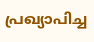പ്രഖ്യാപിച്ച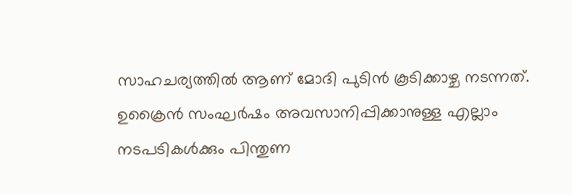സാഹചര്യത്തിൽ ആണ് മോദി പുടിൻ കൂടിക്കാഴ്ച നടന്നത്. ഉക്രൈൻ സംഘർഷം അവസാനിപ്പിക്കാനുള്ള എല്ലാം നടപടികൾക്കും പിന്തുണ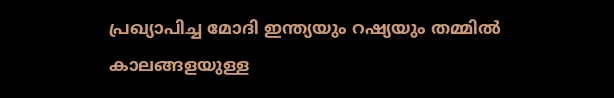പ്രഖ്യാപിച്ച മോദി ഇന്ത്യയും റഷ്യയും തമ്മിൽ കാലങ്ങളയുള്ള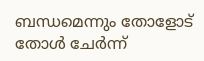ബന്ധമെന്നും തോളോട് തോൾ ചേർന്ന്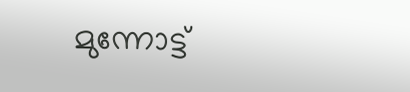മുന്നോട്ട്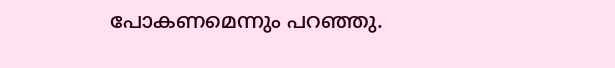പോകണമെന്നും പറഞ്ഞു.